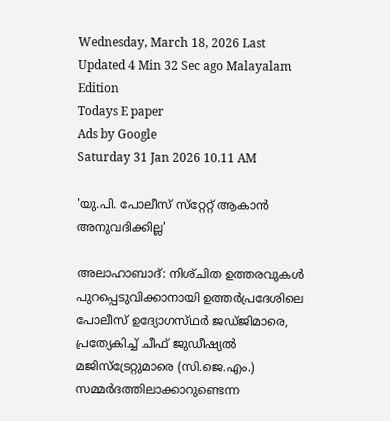Wednesday, March 18, 2026 Last Updated 4 Min 32 Sec ago Malayalam Edition
Todays E paper
Ads by Google
Saturday 31 Jan 2026 10.11 AM

'യു.പി. പോലീസ്‌ സ്‌റ്റേറ്റ്‌ ആകാന്‍ അനുവദിക്കില്ല'

അലാഹാബാദ്‌: നിശ്‌ചിത ഉത്തരവുകള്‍ പുറപ്പെടുവിക്കാനായി ഉത്തര്‍പ്രദേശിലെ പോലീസ്‌ ഉദ്യോഗസ്‌ഥര്‍ ജഡ്‌ജിമാരെ, പ്രത്യേകിച്ച്‌ ചീഫ്‌ ജുഡീഷ്യല്‍ മജിസ്‌ട്രേറ്റുമാരെ (സി.ജെ.എം.) സമ്മര്‍ദത്തിലാക്കാറുണ്ടെന്ന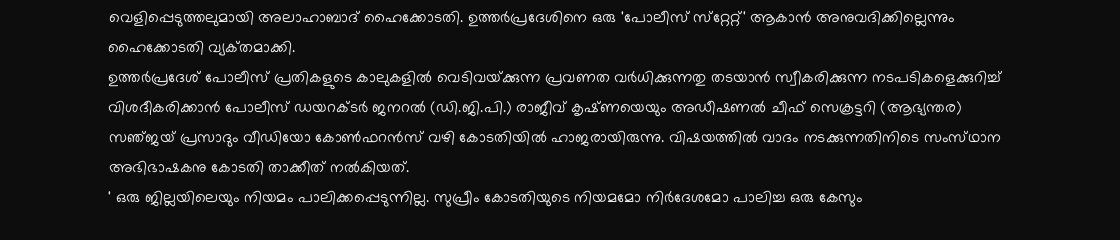വെളിപ്പെടുത്തലുമായി അലാഹാബാദ്‌ ഹൈക്കോടതി. ഉത്തര്‍പ്രദേശിനെ ഒരു 'പോലീസ്‌ സ്‌റ്റേറ്റ്‌' ആകാന്‍ അനുവദിക്കില്ലെന്നും ഹൈക്കോടതി വ്യക്‌തമാക്കി.
ഉത്തര്‍പ്രദേശ്‌ പോലീസ്‌ പ്രതികളുടെ കാലുകളില്‍ വെടിവയ്‌ക്കുന്ന പ്രവണത വര്‍ധിക്കുന്നതു തടയാന്‍ സ്വീകരിക്കുന്ന നടപടികളെക്കുറിച്ച്‌ വിശദീകരിക്കാന്‍ പോലീസ്‌ ഡയറക്‌ടര്‍ ജനറല്‍ (ഡി.ജി.പി.) രാജീവ്‌ കൃഷ്‌ണയെയും അഡീഷണല്‍ ചീഫ്‌ സെക്രട്ടറി (ആഭ്യന്തര) സഞ്‌ജയ്‌ പ്രസാദും വീഡിയോ കോണ്‍ഫറന്‍സ്‌ വഴി കോടതിയില്‍ ഹാജരായിരുന്നു. വിഷയത്തില്‍ വാദം നടക്കുന്നതിനിടെ സംസ്‌ഥാന അഭിഭാഷകനു കോടതി താക്കീത്‌ നല്‍കിയത്‌.
' ഒരു ജില്ലയിലെയും നിയമം പാലിക്കപ്പെടുന്നില്ല. സുപ്രീം കോടതിയുടെ നിയമമോ നിര്‍ദേശമോ പാലിച്ച ഒരു കേസും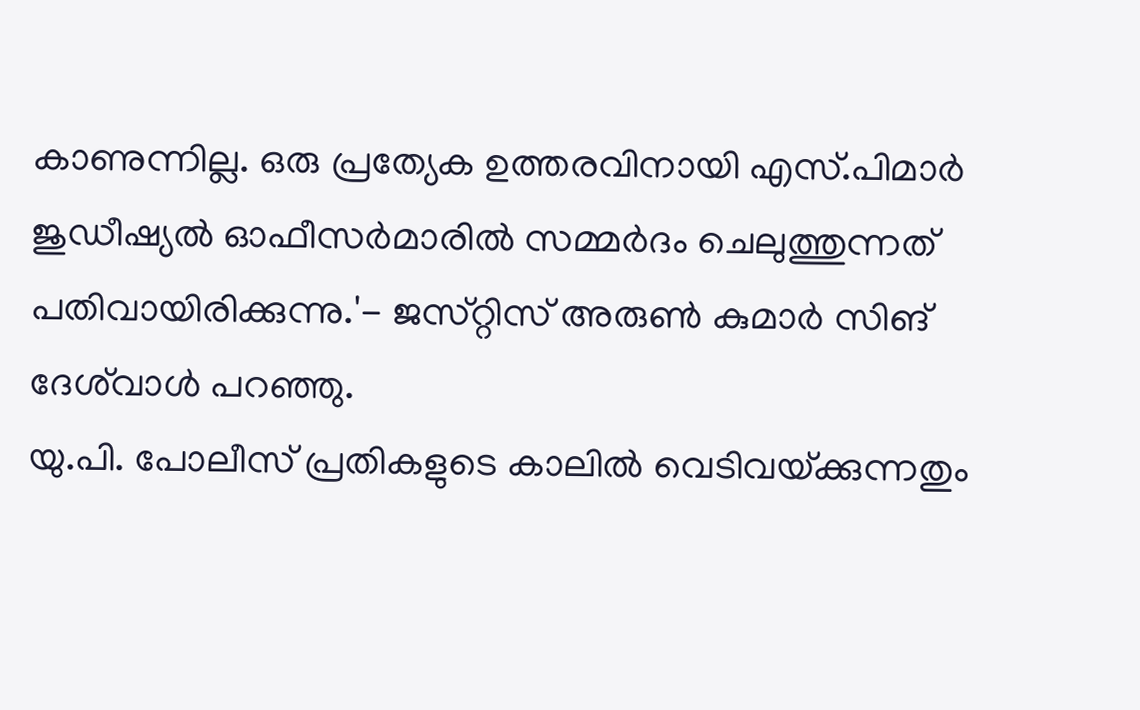കാണുന്നില്ല. ഒരു പ്രത്യേക ഉത്തരവിനായി എസ്‌.പിമാര്‍ ജുഡീഷ്യല്‍ ഓഫീസര്‍മാരില്‍ സമ്മര്‍ദം ചെലുത്തുന്നത്‌ പതിവായിരിക്കുന്നു.'- ജസ്‌റ്റിസ്‌ അരുണ്‍ കുമാര്‍ സിങ്‌ ദേശ്‌വാള്‍ പറഞ്ഞു.
യു.പി. പോലീസ്‌ പ്രതികളുടെ കാലില്‍ വെടിവയ്‌ക്കുന്നതും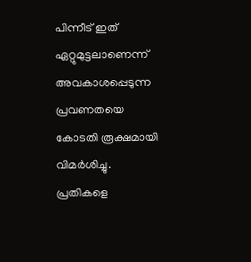പിന്നീട്‌ ഇത്‌ ഏറ്റുമുട്ടലാണെന്ന്‌ അവകാശപ്പെടുന്ന പ്രവണതയെ കോടതി രൂക്ഷമായി വിമര്‍ശിച്ചു.
പ്രതികളെ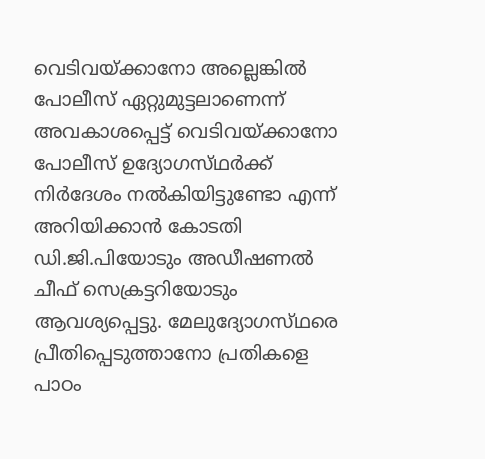വെടിവയ്‌ക്കാനോ അല്ലെങ്കില്‍ പോലീസ്‌ ഏറ്റുമുട്ടലാണെന്ന്‌ അവകാശപ്പെട്ട്‌ വെടിവയ്‌ക്കാനോ പോലീസ്‌ ഉദ്യോഗസ്‌ഥര്‍ക്ക്‌ നിര്‍ദേശം നല്‍കിയിട്ടുണ്ടോ എന്ന്‌ അറിയിക്കാന്‍ കോടതി ഡി.ജി.പിയോടും അഡീഷണല്‍ ചീഫ്‌ സെക്രട്ടറിയോടും ആവശ്യപ്പെട്ടു. മേലുദ്യോഗസ്‌ഥരെ പ്രീതിപ്പെടുത്താനോ പ്രതികളെ പാഠം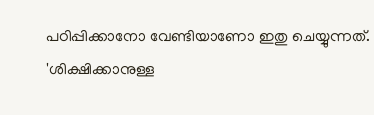പഠിപ്പിക്കാനോ വേണ്ടിയാണോ ഇതു ചെയ്യുന്നത്‌.
'ശിക്ഷിക്കാനുള്ള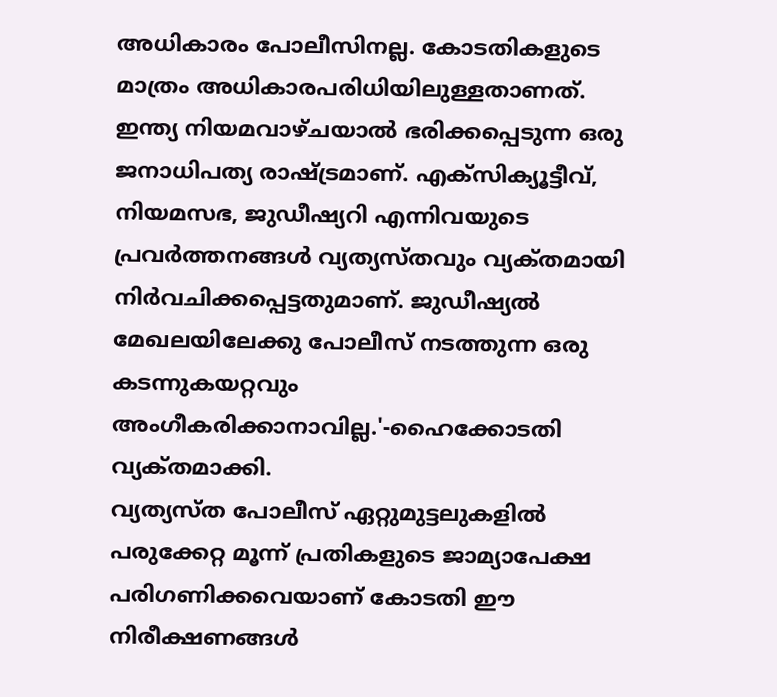അധികാരം പോലീസിനല്ല. കോടതികളുടെ മാത്രം അധികാരപരിധിയിലുള്ളതാണത്‌. ഇന്ത്യ നിയമവാഴ്‌ചയാല്‍ ഭരിക്കപ്പെടുന്ന ഒരു ജനാധിപത്യ രാഷ്‌ട്രമാണ്‌. എക്‌സിക്യൂട്ടീവ്‌, നിയമസഭ, ജുഡീഷ്യറി എന്നിവയുടെ പ്രവര്‍ത്തനങ്ങള്‍ വ്യത്യസ്‌തവും വ്യക്‌തമായി നിര്‍വചിക്കപ്പെട്ടതുമാണ്‌. ജുഡീഷ്യല്‍ മേഖലയിലേക്കു പോലീസ്‌ നടത്തുന്ന ഒരു കടന്നുകയറ്റവും അംഗീകരിക്കാനാവില്ല.'-ഹൈക്കോടതി വ്യക്‌തമാക്കി.
വ്യത്യസ്‌ത പോലീസ്‌ ഏറ്റുമുട്ടലുകളില്‍ പരുക്കേറ്റ മൂന്ന്‌ പ്രതികളുടെ ജാമ്യാപേക്ഷ പരിഗണിക്കവെയാണ്‌ കോടതി ഈ നിരീക്ഷണങ്ങള്‍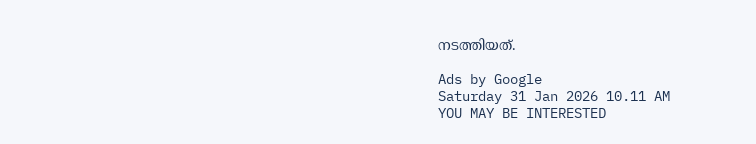നടത്തിയത്‌.

Ads by Google
Saturday 31 Jan 2026 10.11 AM
YOU MAY BE INTERESTED